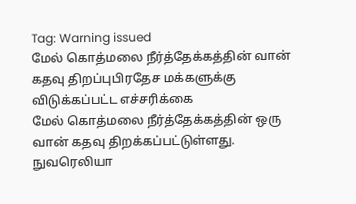Tag: Warning issued
மேல் கொத்மலை நீர்த்தேக்கத்தின் வான் கதவு திறப்புபிரதேச மக்களுக்கு விடுக்கப்பட்ட எச்சரிக்கை
மேல் கொத்மலை நீர்த்தேக்கத்தின் ஒரு வான் கதவு திறக்கப்பட்டுள்ளது. நுவரெலியா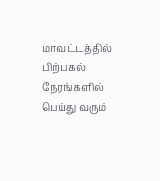மாவட்டத்தில் பிற்பகல் நேரங்களில் பெய்து வரும்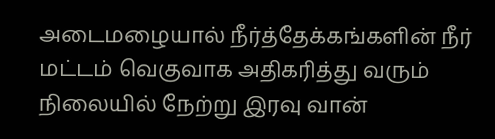அடைமழையால் நீர்த்தேக்கங்களின் நீர் மட்டம் வெகுவாக அதிகரித்து வரும் நிலையில் நேற்று இரவு வான்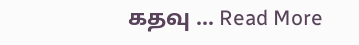கதவு ... Read More